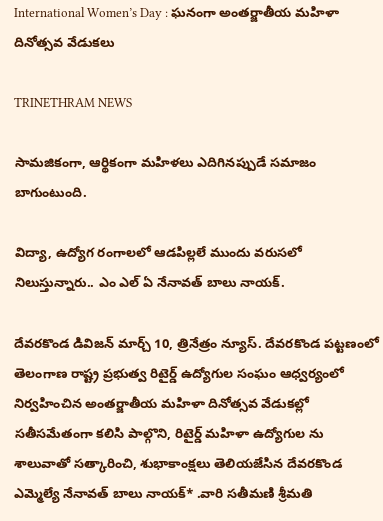International Women’s Day : ఘనంగా అంతర్జాతీయ మహిళా దినోత్సవ వేడుకలు

TRINETHRAM NEWS

సామజికంగా, ఆర్థికంగా మహిళలు ఎదిగినప్పుడే సమాజం బాగుంటుంది.

విద్యా, ఉద్యోగ రంగాలలో ఆడపిల్లలే ముందు వరుసలో నిలుస్తున్నారు.. ఎం ఎల్ ఏ నేనావత్ బాలు నాయక్.

దేవరకొండ డివిజన్ మార్చ్ 10, త్రినేత్రం న్యూస్. దేవరకొండ పట్టణంలో తెలంగాణ రాష్ట్ర ప్రభుత్వ రిటైర్డ్ ఉద్యోగుల సంఘం ఆధ్వర్యంలో నిర్వహించిన అంతర్జాతీయ మహిళా దినోత్సవ వేడుకల్లో సతీసమేతంగా కలిసి పాల్గొని, రిటైర్డ్ మహిళా ఉద్యోగుల ను శాలువాతో సత్కారించి, శుభాకాంక్షలు తెలియజేసిన దేవరకొండ ఎమ్మెల్యే నేనావత్ బాలు నాయక్* .వారి సతీమణి శ్రీమతి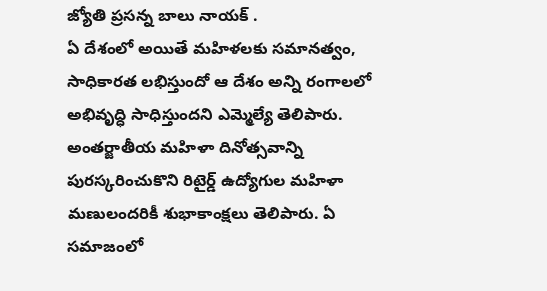జ్యోతి ప్రసన్న బాలు నాయక్ .
ఏ దేశంలో అయితే మహిళలకు సమానత్వం, సాధికారత లభిస్తుందో ఆ దేశం అన్ని రంగాలలో అభివృద్ధి సాధిస్తుందని ఎమ్మెల్యే తెలిపారు. అంతర్జాతీయ మహిళా దినోత్సవాన్ని పురస్కరించుకొని రిటైర్డ్ ఉద్యోగుల మహిళా మణులందరికీ శుభాకాంక్షలు తెలిపారు. ఏ సమాజంలో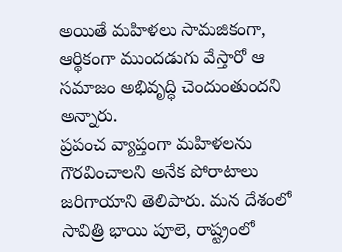అయితే మహిళలు సామజికంగా, ఆర్థికంగా ముందడుగు వేస్తారో ఆ సమాజం అభివృద్ధి చెందుంతుందని అన్నారు.
ప్రపంచ వ్యాప్తంగా మహిళలను గౌరవించాలని అనేక పోరాటాలు జరిగాయాని తెలిపారు. మన దేశంలో సావిత్రి భాయి పూలె, రాష్ట్రంలో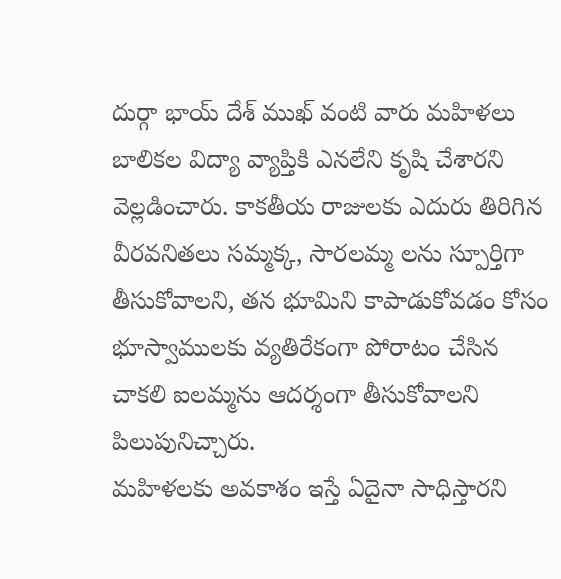దుర్గా భాయ్ దేశ్ ముఖ్ వంటి వారు మహిళలు బాలికల విద్యా వ్యాప్తికి ఎనలేని కృషి చేశారని వెల్లడించారు. కాకతీయ రాజులకు ఎదురు తిరిగిన వీరవనితలు సమ్మక్క, సారలమ్మ లను స్పూర్తిగా తీసుకోవాలని, తన భూమిని కాపాడుకోవడం కోసం భూస్వాములకు వ్యతిరేకంగా పోరాటం చేసిన చాకలి ఐలమ్మను ఆదర్శంగా తీసుకోవాలని పిలుపునిచ్చారు.
మహిళలకు అవకాశం ఇస్తే ఏదైనా సాధిస్తారని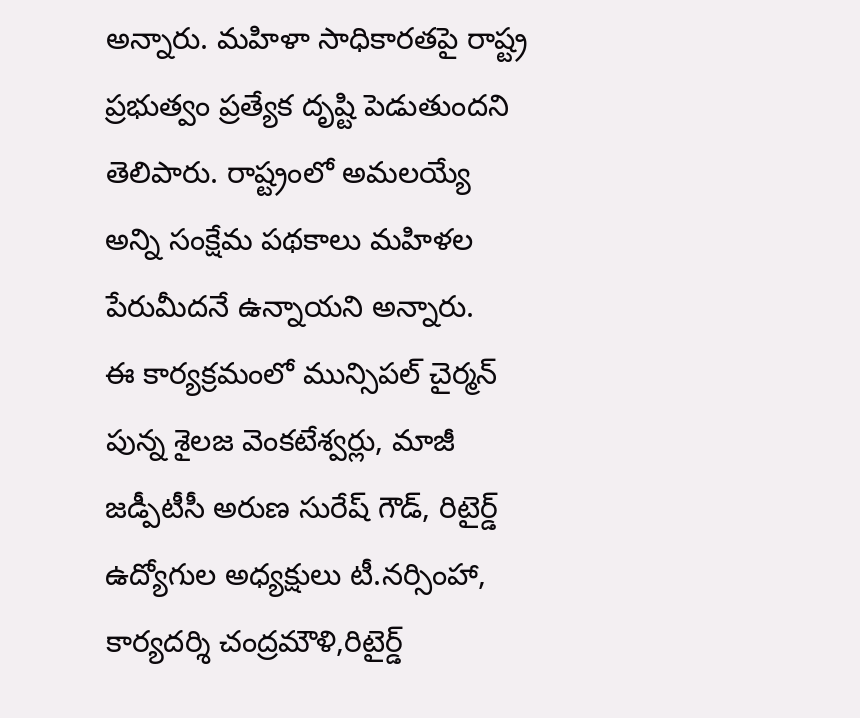అన్నారు. మహిళా సాధికారతపై రాష్ట్ర ప్రభుత్వం ప్రత్యేక దృష్టి పెడుతుందని తెలిపారు. రాష్ట్రంలో అమలయ్యే అన్ని సంక్షేమ పథకాలు మహిళల పేరుమీదనే ఉన్నాయని అన్నారు.
ఈ కార్యక్రమంలో మున్సిపల్ చైర్మన్ పున్న శైలజ వెంకటేశ్వర్లు, మాజీ జడ్పీటీసీ అరుణ సురేష్ గౌడ్, రిటైర్డ్ ఉద్యోగుల అధ్యక్షులు టీ.నర్సింహా, కార్యదర్శి చంద్రమౌళి,రిటైర్డ్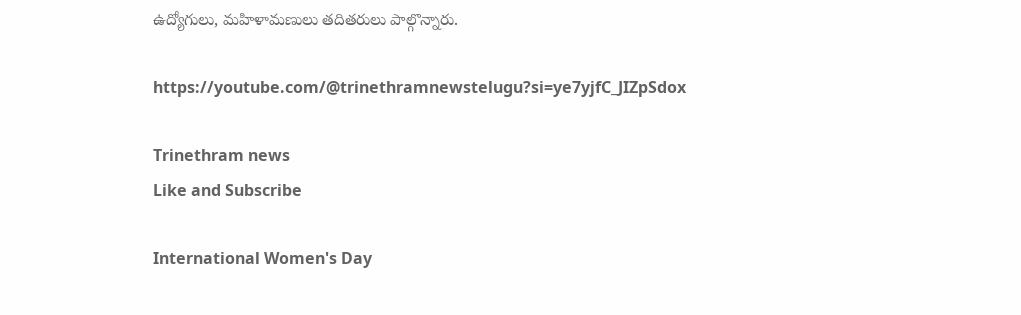ఉద్యోగులు, మహిళామణులు తదితరులు పాల్గొన్నారు.

https://youtube.com/@trinethramnewstelugu?si=ye7yjfC_JIZpSdox

Trinethram news
Like and Subscribe

International Women's Day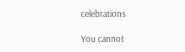celebrations

You cannot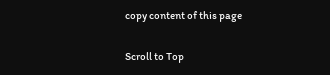copy content of this page

Scroll to Top